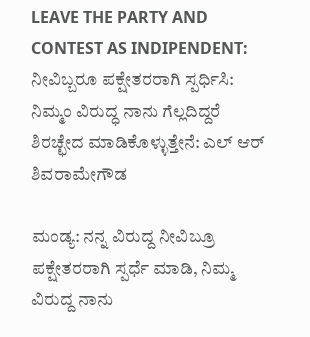LEAVE THE PARTY AND CONTEST AS INDIPENDENT: ನೀವಿಬ್ಬರೂ ಪಕ್ಷೇತರರಾಗಿ ಸ್ಪರ್ಧಿಸಿ: ನಿಮ್ಮಂ ವಿರುದ್ಧ ನಾನು ಗೆಲ್ಲದಿದ್ದರೆ ಶಿರಚ್ಛೇದ ಮಾಡಿಕೊಳ್ಳುತ್ತೇನೆ: ಎಲ್ ಆರ್ ಶಿವರಾಮೇಗೌಡ

ಮಂಡ್ಯ: ನನ್ನ ವಿರುದ್ದ ನೀವಿಬ್ರೂ ಪಕ್ಷೇತರರಾಗಿ ಸ್ಪರ್ಧೆ ಮಾಡಿ, ನಿಮ್ಮ ವಿರುದ್ದ ನಾನು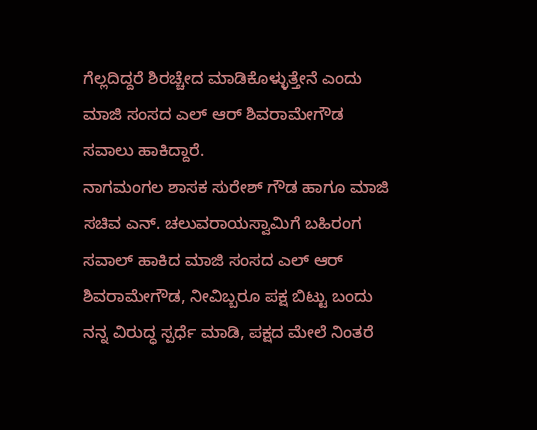ಗೆಲ್ಲದಿದ್ದರೆ ಶಿರಚ್ಚೇದ ಮಾಡಿಕೊಳ್ಳುತ್ತೇನೆ ಎಂದು ಮಾಜಿ ಸಂಸದ ಎಲ್ ಆರ್ ಶಿವರಾಮೇಗೌಡ ಸವಾಲು ಹಾಕಿದ್ದಾರೆ.
ನಾಗಮಂಗಲ ಶಾಸಕ ಸುರೇಶ್ ಗೌಡ ಹಾಗೂ ಮಾಜಿ ಸಚಿವ ಎನ್. ಚಲುವರಾಯಸ್ವಾಮಿಗೆ ಬಹಿರಂಗ ಸವಾಲ್ ಹಾಕಿದ ಮಾಜಿ ಸಂಸದ ಎಲ್ ಆರ್ ಶಿವರಾಮೇಗೌಡ, ನೀವಿಬ್ಬರೂ ಪಕ್ಷ ಬಿಟ್ಟು ಬಂದು ನನ್ನ ವಿರುದ್ಧ ಸ್ಪರ್ಧೆ ಮಾಡಿ, ಪಕ್ಷದ ಮೇಲೆ ನಿಂತರೆ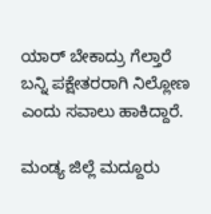ಯಾರ್ ಬೇಕಾದ್ರು ಗೆಲ್ತಾರೆ ಬನ್ನಿ ಪಕ್ಷೇತರರಾಗಿ ನಿಲ್ಲೋಣ ಎಂದು ಸವಾಲು‌ ಹಾಕಿದ್ದಾರೆ.

ಮಂಡ್ಯ ಜಿಲ್ಲೆ ಮದ್ದೂರು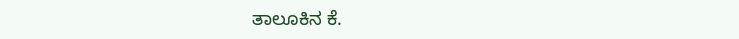ತಾಲೂಕಿನ ಕೆ.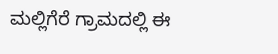ಮಲ್ಲಿಗೆರೆ ಗ್ರಾಮದಲ್ಲಿ ಈ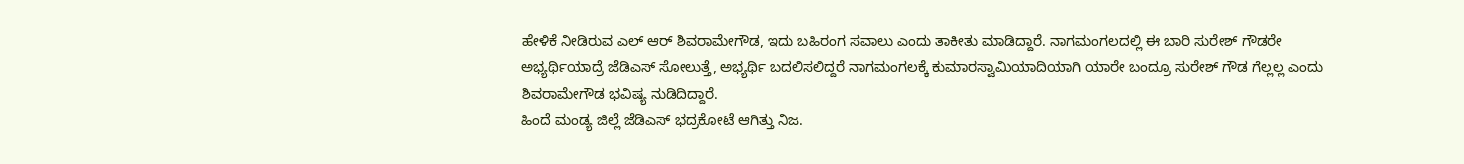ಹೇಳಿಕೆ ನೀಡಿರುವ ಎಲ್ ಆರ್ ಶಿವರಾಮೇಗೌಡ, ಇದು ಬಹಿರಂಗ ಸವಾಲು ಎಂದು ತಾಕೀತು ಮಾಡಿದ್ದಾರೆ. ನಾಗಮಂಗಲದಲ್ಲಿ ಈ ಬಾರಿ ಸುರೇಶ್ ಗೌಡರೇ ಅಭ್ಯರ್ಥಿಯಾದ್ರೆ ಜೆಡಿಎಸ್ ಸೋಲುತ್ತೆ, ಅಭ್ಯರ್ಥಿ ಬದಲಿಸಲಿದ್ದರೆ ನಾಗಮಂಗಲಕ್ಕೆ ಕುಮಾರಸ್ವಾಮಿಯಾದಿಯಾಗಿ ಯಾರೇ ಬಂದ್ರೂ ಸುರೇಶ್ ಗೌಡ ಗೆಲ್ಲಲ್ಲ ಎಂದು ಶಿವರಾಮೇಗೌಡ ಭವಿಷ್ಯ ನುಡಿದಿದ್ದಾರೆ.
ಹಿಂದೆ ಮಂಡ್ಯ ಜಿಲ್ಲೆ ಜೆಡಿಎಸ್ ಭದ್ರಕೋಟೆ ಆಗಿತ್ತು ನಿಜ.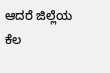ಆದರೆ ಜಿಲ್ಲೆಯ ಕೆಲ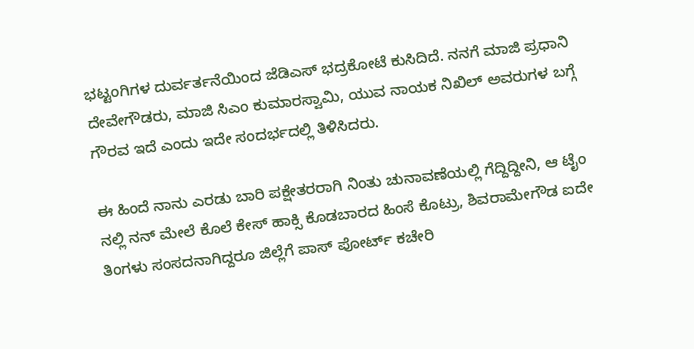ಭಟ್ಟಂಗಿಗಳ ದುರ್ವರ್ತನೆಯಿಂದ ಜೆಡಿಎಸ್ ಭದ್ರಕೋಟೆ ಕುಸಿದಿದೆ. ನನಗೆ ಮಾಜಿ ಪ್ರಧಾನಿ ದೇವೇಗೌಡರು, ಮಾಜಿ ಸಿಎಂ ಕುಮಾರಸ್ವಾಮಿ, ಯುವ ನಾಯಕ ನಿಖಿಲ್ ಅವರುಗಳ ಬಗ್ಗೆ ಗೌರವ ಇದೆ ಎಂದು ಇದೇ ಸಂದರ್ಭದಲ್ಲಿ ತಿಳಿಸಿದರು.

ಈ ಹಿಂದೆ ನಾನು ಎರಡು ಬಾರಿ ಪಕ್ಷೇತರರಾಗಿ ನಿಂತು ಚುನಾವಣೆಯಲ್ಲಿ ಗೆದ್ದಿದ್ದೀನಿ, ಆ ಟೈಂ ನಲ್ಲಿ ನನ್ ಮೇಲೆ ಕೊಲೆ ಕೇಸ್ ಹಾಕ್ಸಿ‌ ಕೊಡಬಾರದ ಹಿಂಸೆ ಕೊಟ್ರು, ಶಿವರಾಮೇಗೌಡ ಐದೇ ತಿಂಗಳು ಸಂಸದನಾಗಿದ್ದರೂ ಜಿಲ್ಲೆಗೆ ಪಾಸ್ ಪೋರ್ಟ್ ಕಚೇರಿ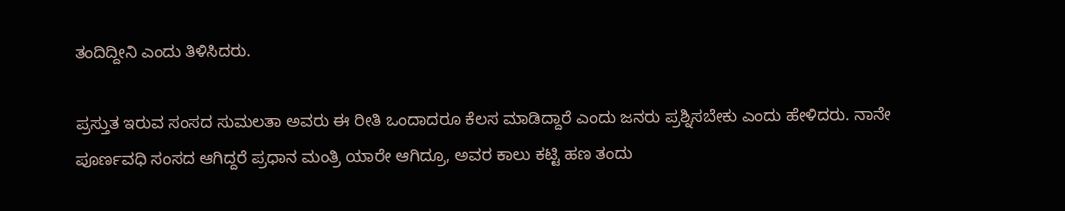ತಂದಿದ್ದೀನಿ ಎಂದು ತಿಳಿಸಿದರು.

ಪ್ರಸ್ತುತ ಇರುವ ಸಂಸದ ಸುಮಲತಾ ಅವರು ಈ ರೀತಿ ಒಂದಾದರೂ ಕೆಲಸ ಮಾಡಿದ್ದಾರೆ ಎಂದು ಜನರು ಪ್ರಶ್ನಿಸಬೇಕು ಎಂದು ಹೇಳಿದರು. ನಾನೇ ಪೂರ್ಣವಧಿ ಸಂಸದ ಆಗಿದ್ದರೆ ಪ್ರಧಾನ ಮಂತ್ರಿ ಯಾರೇ ಆಗಿದ್ರೂ, ಅವರ ಕಾಲು ಕಟ್ಟಿ ಹಣ ತಂದು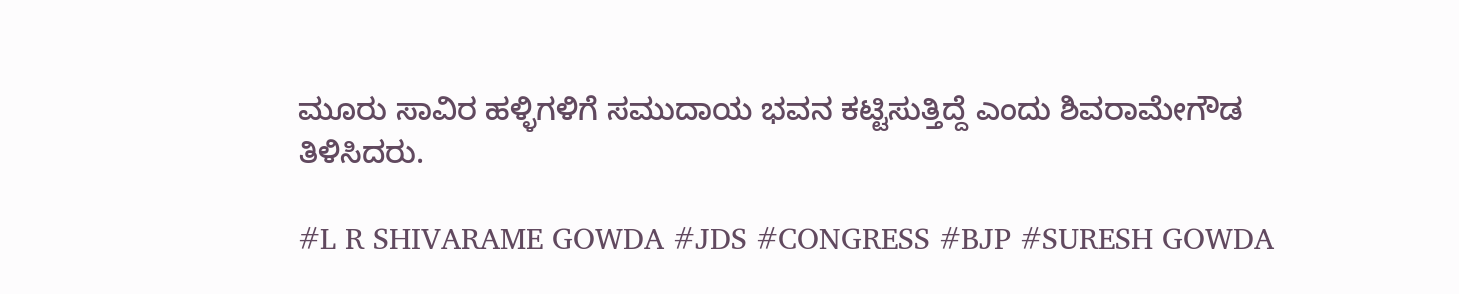ಮೂರು ಸಾವಿರ ಹಳ್ಳಿಗಳಿಗೆ ಸಮುದಾಯ ಭವನ ಕಟ್ಟಿಸುತ್ತಿದ್ದೆ ಎಂದು ಶಿವರಾಮೇಗೌಡ ತಿಳಿಸಿದರು.

#L R SHIVARAME GOWDA #JDS #CONGRESS #BJP #SURESH GOWDA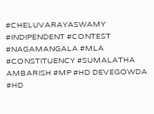#CHELUVARAYASWAMY #INDIPENDENT #CONTEST #NAGAMANGALA #MLA #CONSTITUENCY #SUMALATHA AMBARISH #MP #HD DEVEGOWDA #HD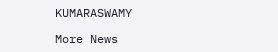KUMARASWAMY

More News